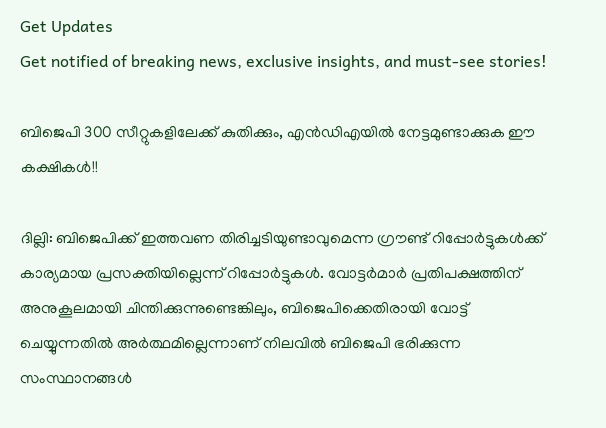Get Updates
Get notified of breaking news, exclusive insights, and must-see stories!

ബിജെപി 300 സീറ്റുകളിലേക്ക് കുതിക്കും, എന്‍ഡിഎയില്‍ നേട്ടമുണ്ടാക്കുക ഈ കക്ഷികള്‍!!

ദില്ലി: ബിജെപിക്ക് ഇത്തവണ തിരിച്ചടിയുണ്ടാവുമെന്ന ഗ്രൗണ്ട് റിപ്പോര്‍ട്ടുകള്‍ക്ക് കാര്യമായ പ്രസക്തിയില്ലെന്ന് റിപ്പോര്‍ട്ടുകള്‍. വോട്ടര്‍മാര്‍ പ്രതിപക്ഷത്തിന് അനുകൂലമായി ചിന്തിക്കുന്നുണ്ടെങ്കിലും, ബിജെപിക്കെതിരായി വോട്ട് ചെയ്യുന്നതില്‍ അര്‍ത്ഥമില്ലെന്നാണ് നിലവില്‍ ബിജെപി ഭരിക്കുന്ന സംസ്ഥാനങ്ങള്‍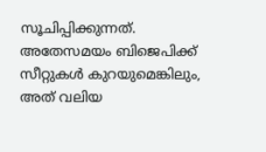സൂചിപ്പിക്കുന്നത്. അതേസമയം ബിജെപിക്ക് സീറ്റുകള്‍ കുറയുമെങ്കിലും, അത് വലിയ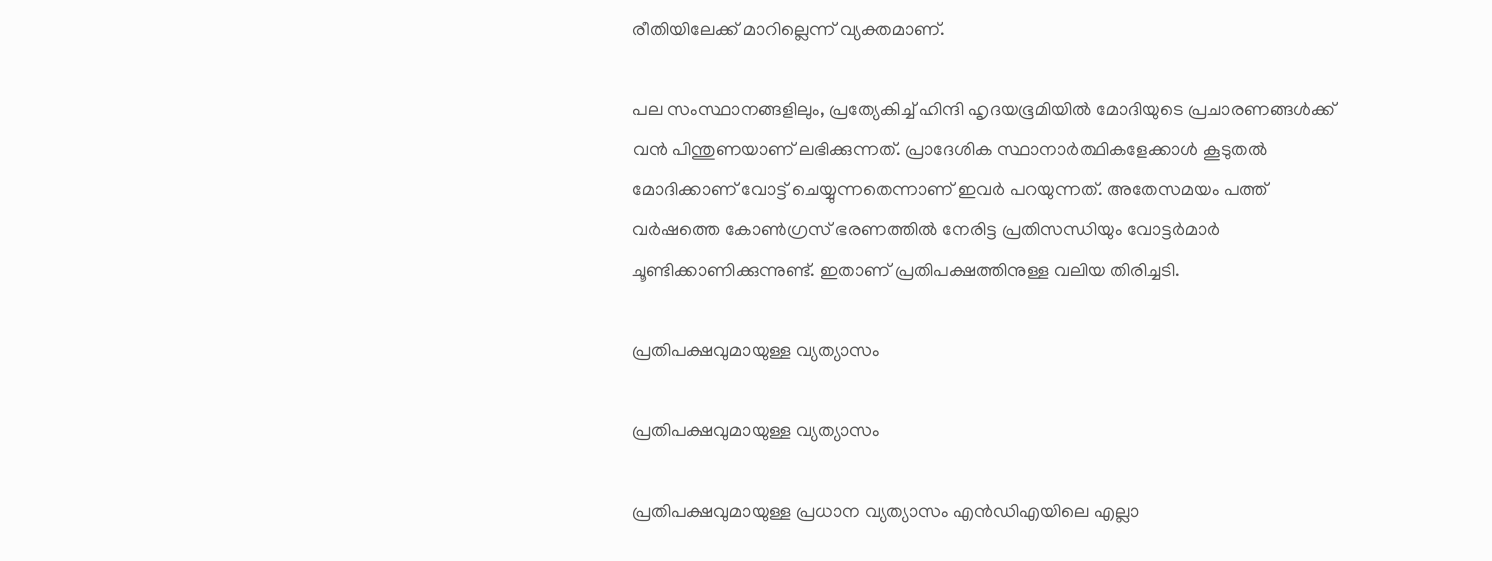രീതിയിലേക്ക് മാറില്ലെന്ന് വ്യക്തമാണ്.

പല സംസ്ഥാനങ്ങളിലും, പ്രത്യേകിച്ച് ഹിന്ദി ഹൃദയഭൂമിയില്‍ മോദിയുടെ പ്രചാരണങ്ങള്‍ക്ക് വന്‍ പിന്തുണയാണ് ലഭിക്കുന്നത്. പ്രാദേശിക സ്ഥാനാര്‍ത്ഥികളേക്കാള്‍ കൂടുതല്‍ മോദിക്കാണ് വോട്ട് ചെയ്യുന്നതെന്നാണ് ഇവര്‍ പറയുന്നത്. അതേസമയം പത്ത് വര്‍ഷത്തെ കോണ്‍ഗ്രസ് ഭരണത്തില്‍ നേരിട്ട പ്രതിസന്ധിയും വോട്ടര്‍മാര്‍ ചൂണ്ടിക്കാണിക്കുന്നുണ്ട്. ഇതാണ് പ്രതിപക്ഷത്തിനുള്ള വലിയ തിരിച്ചടി.

പ്രതിപക്ഷവുമായുള്ള വ്യത്യാസം

പ്രതിപക്ഷവുമായുള്ള വ്യത്യാസം

പ്രതിപക്ഷവുമായുള്ള പ്രധാന വ്യത്യാസം എന്‍ഡിഎയിലെ എല്ലാ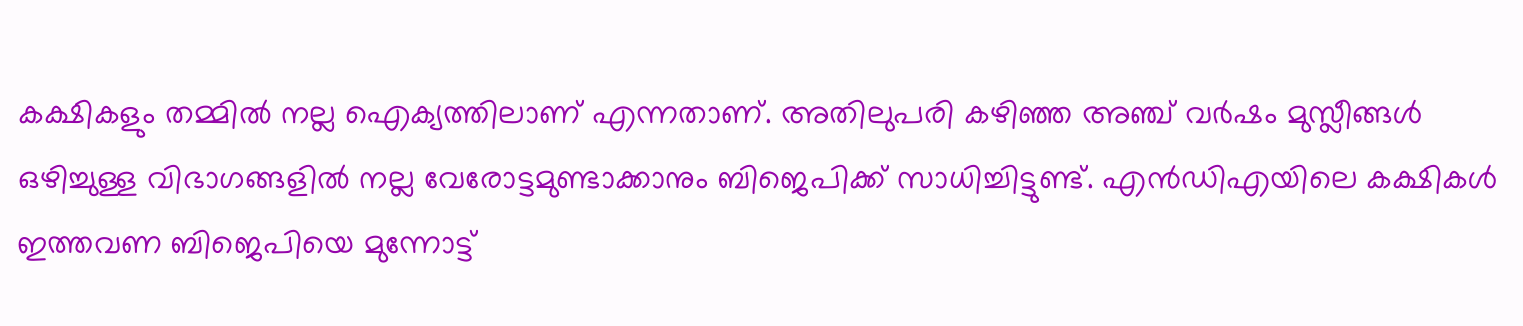കക്ഷികളും തമ്മില്‍ നല്ല ഐക്യത്തിലാണ് എന്നതാണ്. അതിലുപരി കഴിഞ്ഞ അഞ്ച് വര്‍ഷം മുസ്ലീങ്ങള്‍ ഒഴിച്ചുള്ള വിഭാഗങ്ങളില്‍ നല്ല വേരോട്ടമുണ്ടാക്കാനും ബിജെപിക്ക് സാധിച്ചിട്ടുണ്ട്. എന്‍ഡിഎയിലെ കക്ഷികള്‍ ഇത്തവണ ബിജെപിയെ മുന്നോട്ട്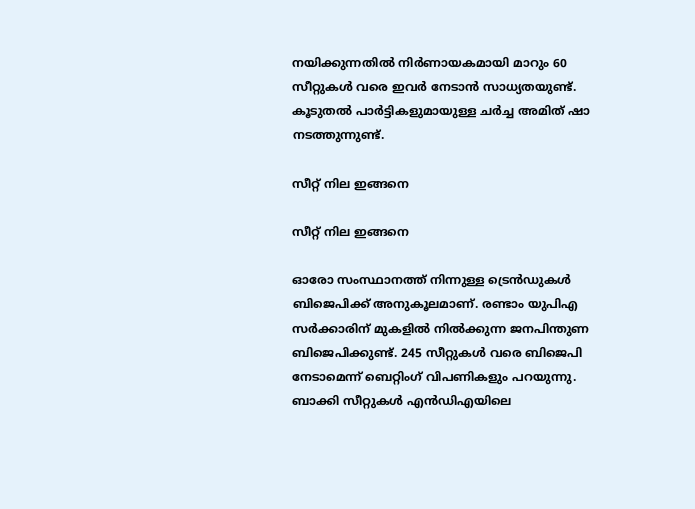നയിക്കുന്നതില്‍ നിര്‍ണായകമായി മാറും 60 സീറ്റുകള്‍ വരെ ഇവര്‍ നേടാന്‍ സാധ്യതയുണ്ട്. കൂടുതല്‍ പാര്‍ട്ടികളുമായുള്ള ചര്‍ച്ച അമിത് ഷാ നടത്തുന്നുണ്ട്.

സീറ്റ് നില ഇങ്ങനെ

സീറ്റ് നില ഇങ്ങനെ

ഓരോ സംസ്ഥാനത്ത് നിന്നുള്ള ട്രെന്‍ഡുകള്‍ ബിജെപിക്ക് അനുകൂലമാണ്. രണ്ടാം യുപിഎ സര്‍ക്കാരിന് മുകളില്‍ നില്‍ക്കുന്ന ജനപിന്തുണ ബിജെപിക്കുണ്ട്. 245 സീറ്റുകള്‍ വരെ ബിജെപി നേടാമെന്ന് ബെറ്റിംഗ് വിപണികളും പറയുന്നു. ബാക്കി സീറ്റുകള്‍ എന്‍ഡിഎയിലെ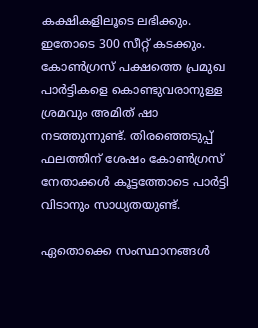കക്ഷികളിലൂടെ ലഭിക്കും. ഇതോടെ 300 സീറ്റ് കടക്കും. കോണ്‍ഗ്രസ് പക്ഷത്തെ പ്രമുഖ പാര്‍ട്ടികളെ കൊണ്ടുവരാനുള്ള ശ്രമവും അമിത് ഷാ നടത്തുന്നുണ്ട്. തിരഞ്ഞെടുപ്പ് ഫലത്തിന് ശേഷം കോണ്‍ഗ്രസ് നേതാക്കള്‍ കൂട്ടത്തോടെ പാര്‍ട്ടി വിടാനും സാധ്യതയുണ്ട്.

ഏതൊക്കെ സംസ്ഥാനങ്ങള്‍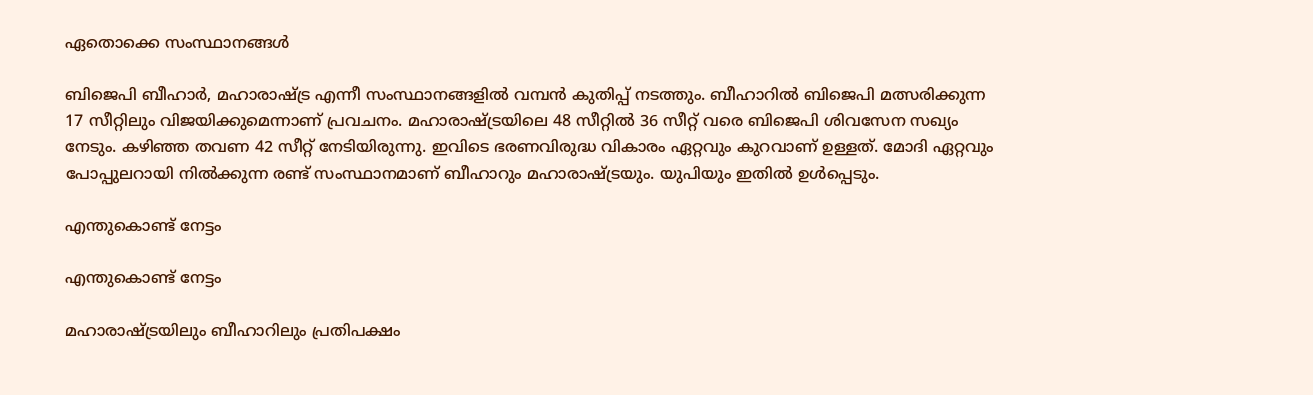ഏതൊക്കെ സംസ്ഥാനങ്ങള്‍

ബിജെപി ബീഹാര്‍, മഹാരാഷ്ട്ര എന്നീ സംസ്ഥാനങ്ങളില്‍ വമ്പന്‍ കുതിപ്പ് നടത്തും. ബീഹാറില്‍ ബിജെപി മത്സരിക്കുന്ന 17 സീറ്റിലും വിജയിക്കുമെന്നാണ് പ്രവചനം. മഹാരാഷ്ട്രയിലെ 48 സീറ്റില്‍ 36 സീറ്റ് വരെ ബിജെപി ശിവസേന സഖ്യം നേടും. കഴിഞ്ഞ തവണ 42 സീറ്റ് നേടിയിരുന്നു. ഇവിടെ ഭരണവിരുദ്ധ വികാരം ഏറ്റവും കുറവാണ് ഉള്ളത്. മോദി ഏറ്റവും പോപ്പുലറായി നില്‍ക്കുന്ന രണ്ട് സംസ്ഥാനമാണ് ബീഹാറും മഹാരാഷ്ട്രയും. യുപിയും ഇതില്‍ ഉള്‍പ്പെടും.

എന്തുകൊണ്ട് നേട്ടം

എന്തുകൊണ്ട് നേട്ടം

മഹാരാഷ്ട്രയിലും ബീഹാറിലും പ്രതിപക്ഷം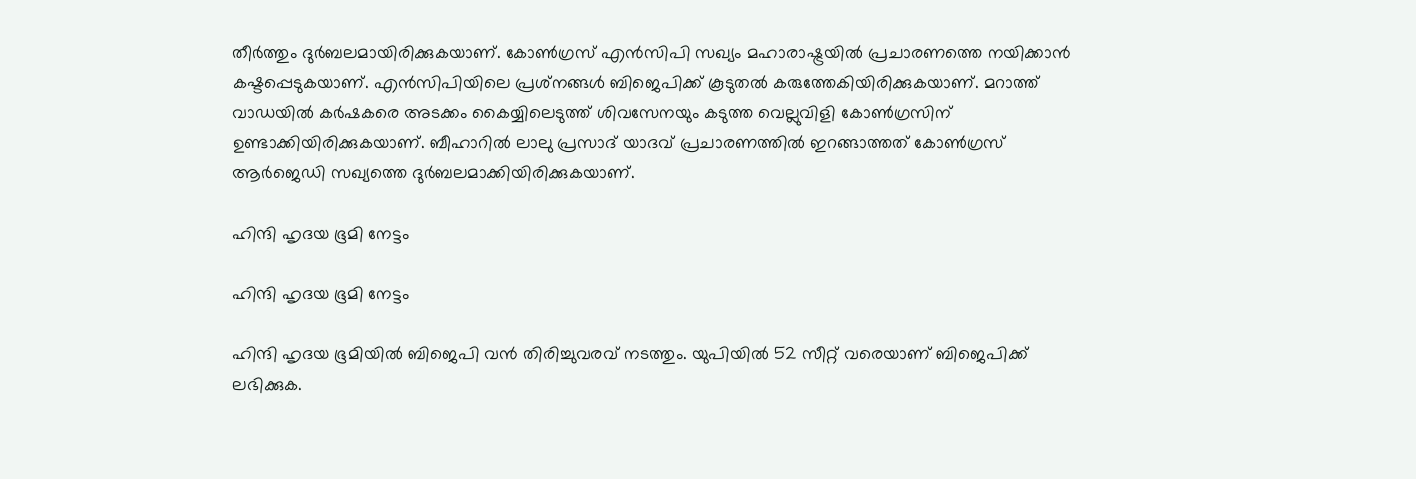തീര്‍ത്തും ദുര്‍ബലമായിരിക്കുകയാണ്. കോണ്‍ഗ്രസ് എന്‍സിപി സഖ്യം മഹാരാഷ്ട്രയില്‍ പ്രചാരണത്തെ നയിക്കാന്‍ കഷ്ടപ്പെടുകയാണ്. എന്‍സിപിയിലെ പ്രശ്‌നങ്ങള്‍ ബിജെപിക്ക് കൂടുതല്‍ കരുത്തേകിയിരിക്കുകയാണ്. മറാത്ത് വാഡയില്‍ കര്‍ഷകരെ അടക്കം കൈയ്യിലെടുത്ത് ശിവസേനയും കടുത്ത വെല്ലുവിളി കോണ്‍ഗ്രസിന് ഉണ്ടാക്കിയിരിക്കുകയാണ്. ബീഹാറില്‍ ലാലു പ്രസാദ് യാദവ് പ്രചാരണത്തില്‍ ഇറങ്ങാത്തത് കോണ്‍ഗ്രസ് ആര്‍ജെഡി സഖ്യത്തെ ദുര്‍ബലമാക്കിയിരിക്കുകയാണ്.

ഹിന്ദി ഹൃദയ ഭൂമി നേട്ടം

ഹിന്ദി ഹൃദയ ഭൂമി നേട്ടം

ഹിന്ദി ഹൃദയ ഭൂമിയില്‍ ബിജെപി വന്‍ തിരിച്ചുവരവ് നടത്തും. യുപിയില്‍ 52 സീറ്റ് വരെയാണ് ബിജെപിക്ക് ലഭിക്കുക.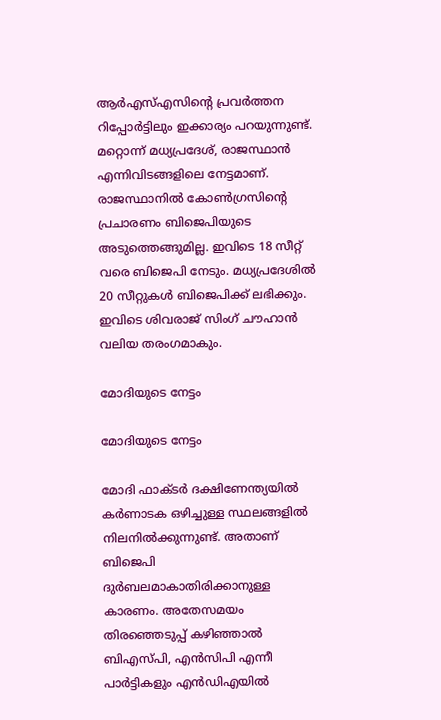ആര്‍എസ്എസിന്റെ പ്രവര്‍ത്തന റിപ്പോര്‍ട്ടിലും ഇക്കാര്യം പറയുന്നുണ്ട്. മറ്റൊന്ന് മധ്യപ്രദേശ്, രാജസ്ഥാന്‍ എന്നിവിടങ്ങളിലെ നേട്ടമാണ്. രാജസ്ഥാനില്‍ കോണ്‍ഗ്രസിന്റെ പ്രചാരണം ബിജെപിയുടെ അടുത്തെങ്ങുമില്ല. ഇവിടെ 18 സീറ്റ് വരെ ബിജെപി നേടും. മധ്യപ്രദേശില്‍ 20 സീറ്റുകള്‍ ബിജെപിക്ക് ലഭിക്കും. ഇവിടെ ശിവരാജ് സിംഗ് ചൗഹാന്‍ വലിയ തരംഗമാകും.

മോദിയുടെ നേട്ടം

മോദിയുടെ നേട്ടം

മോദി ഫാക്ടര്‍ ദക്ഷിണേന്ത്യയില്‍ കര്‍ണാടക ഒഴിച്ചുള്ള സ്ഥലങ്ങളില്‍ നിലനില്‍ക്കുന്നുണ്ട്. അതാണ് ബിജെപി ദുര്‍ബലമാകാതിരിക്കാനുള്ള കാരണം. അതേസമയം തിരഞ്ഞെടുപ്പ് കഴിഞ്ഞാല്‍ ബിഎസ്പി, എന്‍സിപി എന്നീ പാര്‍ട്ടികളും എന്‍ഡിഎയില്‍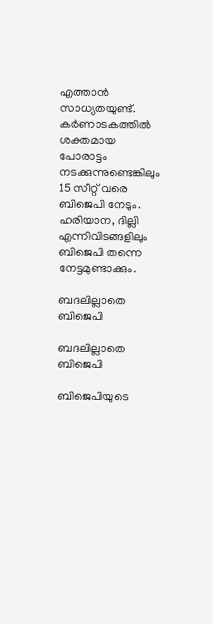എത്താന്‍ സാധ്യതയുണ്ട്. കര്‍ണാടകത്തില്‍ ശക്തമായ പോരാട്ടം നടക്കുന്നുണ്ടെങ്കിലും 15 സീറ്റ് വരെ ബിജെപി നേടും. ഹരിയാന, ദില്ലി എന്നിവിടങ്ങളിലും ബിജെപി തന്നെ നേട്ടമുണ്ടാക്കും.

ബദലില്ലാതെ ബിജെപി

ബദലില്ലാതെ ബിജെപി

ബിജെപിയുടെ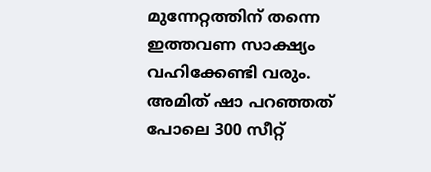മുന്നേറ്റത്തിന് തന്നെ ഇത്തവണ സാക്ഷ്യം വഹിക്കേണ്ടി വരും. അമിത് ഷാ പറഞ്ഞത് പോലെ 300 സീറ്റ്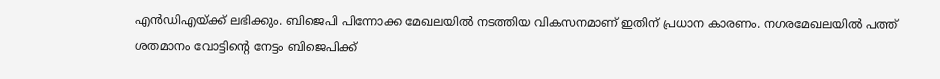എന്‍ഡിഎയ്ക്ക് ലഭിക്കും. ബിജെപി പിന്നോക്ക മേഖലയില്‍ നടത്തിയ വികസനമാണ് ഇതിന് പ്രധാന കാരണം. നഗരമേഖലയില്‍ പത്ത് ശതമാനം വോട്ടിന്റെ നേട്ടം ബിജെപിക്ക്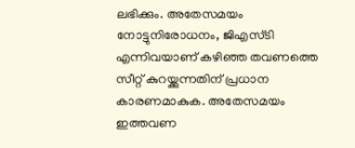ലഭിക്കും. അതേസമയം നോട്ടുനിരോധനം, ജിഎസ്ടി എന്നിവയാണ് കഴിഞ്ഞ തവണത്തെ സീറ്റ് കുറയ്ക്കുന്നതിന് പ്രധാന കാരണമാകുക. അതേസമയം ഇത്തവണ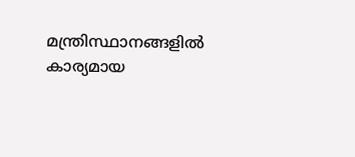മന്ത്രിസ്ഥാനങ്ങളില്‍ കാര്യമായ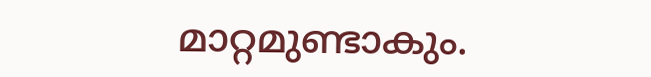മാറ്റമുണ്ടാകും.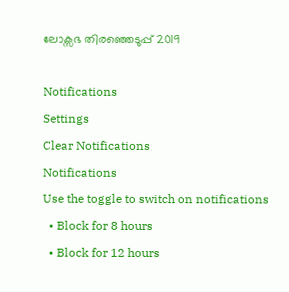ലോക്സഭ തിരഞ്ഞെടുപ്പ് 2019

Notifications
Settings
Clear Notifications
Notifications
Use the toggle to switch on notifications
  • Block for 8 hours
  • Block for 12 hours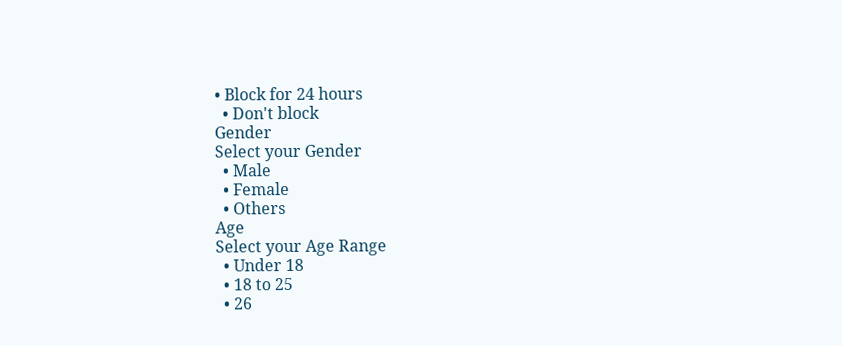• Block for 24 hours
  • Don't block
Gender
Select your Gender
  • Male
  • Female
  • Others
Age
Select your Age Range
  • Under 18
  • 18 to 25
  • 26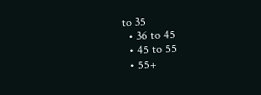to 35
  • 36 to 45
  • 45 to 55
  • 55+